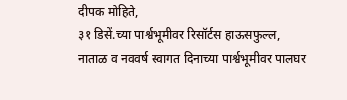दीपक मोहिते,
३१ डिसें.च्या पार्श्वभूमीवर रिसॉर्टस हाऊसफुल्ल,
नाताळ व नववर्ष स्वागत दिनाच्या पार्श्वभूमीवर पालघर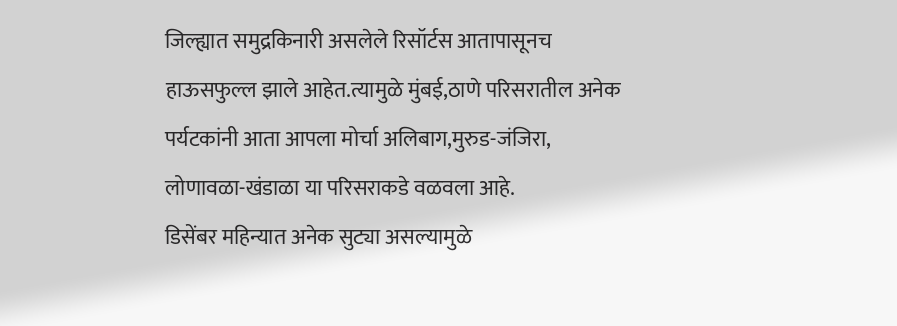जिल्ह्यात समुद्रकिनारी असलेले रिसॉर्टस आतापासूनच हाऊसफुल्ल झाले आहेत.त्यामुळे मुंबई,ठाणे परिसरातील अनेक पर्यटकांनी आता आपला मोर्चा अलिबाग,मुरुड-जंजिरा,
लोणावळा-खंडाळा या परिसराकडे वळवला आहे.
डिसेंबर महिन्यात अनेक सुट्या असल्यामुळे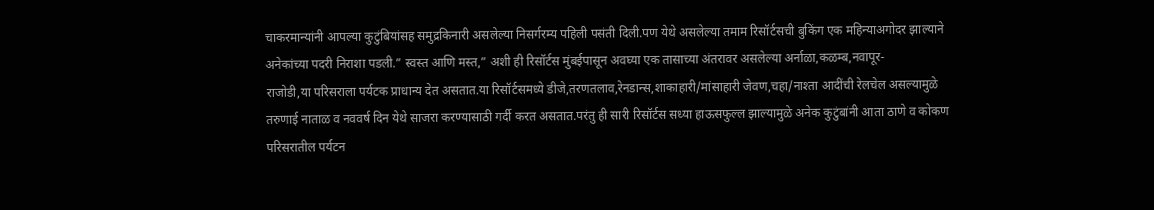चाकरमान्यांनी आपल्या कुटुंबियांसह समुद्रकिनारी असलेल्या निसर्गरम्य पहिली पसंती दिली.पण येथे असलेल्या तमाम रिसॉर्टसची बुकिंग एक महिन्याअगोदर झाल्याने अनेकांच्या पदरी निराशा पडली.” स्वस्त आणि मस्त,” अशी ही रिसॉर्टस मुंबईपासून अवघ्या एक तासाच्या अंतरावर असलेल्या अर्नाळा,कळम्ब,नवापूर-
राजोडी,या परिसराला पर्यटक प्राधान्य देत असतात.या रिसॉर्टसमध्ये डीजे,तरणतलाव,रेनडान्स,शाकाहारी/मांसाहारी जेवण,चहा/नाश्ता आदींची रेलचेल असल्यामुळे तरुणाई नाताळ व नववर्ष दिन येथे साजरा करण्यासाठी गर्दी करत असतात.परंतु ही सारी रिसॉर्टस सध्या हाऊसफुल्ल झाल्यामुळे अनेक कुटुंबांनी आता ठाणे व कोकण परिसरातील पर्यटन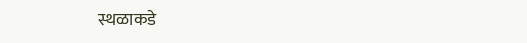स्थळाकडे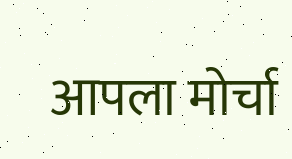आपला मोर्चा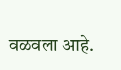वळवला आहे.